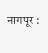नागपूर :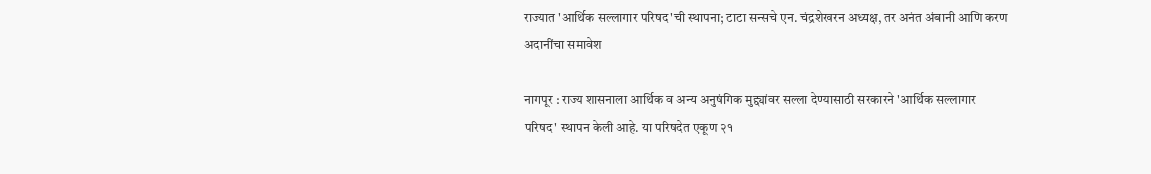राज्यात 'आर्थिक सल्लागार परिषद'ची स्थापना; टाटा सन्सचे एन. चंद्रशेखरन अध्यक्ष, तर अनंत अंबानी आणि करण अदानींचा समावेश

नागपूर : राज्य शासनाला आर्थिक व अन्य अनुषंगिक मुद्द्यांवर सल्ला देण्यासाठी सरकारने 'आर्थिक सल्लागार परिषद' स्थापन केली आहे. या परिषदेत एकूण २१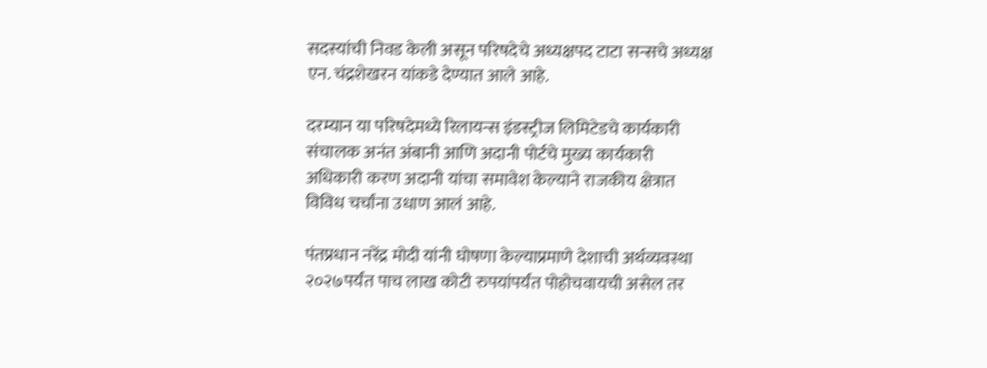सदस्यांची निवड केली असून परिषदेचे अध्यक्षपद टाटा सन्सचे अध्यक्ष एन. चंद्रशेखरन यांकडे देण्यात आले आहे.

दरम्यान या परिषदेमध्ये रिलायन्स इंडस्ट्रीज लिमिटेडचे कार्यकारी संचालक अनंत अंबानी आणि अदानी पोर्टचे मुख्य कार्यकारी अधिकारी करण अदानी यांचा समावेश केल्याने राजकीय क्षेत्रात विविध चर्चांना उधाण आलं आहे.

पंतप्रधान नरेंद्र मोदी यांनी घोषणा केल्याप्रमाणे देशाची अर्थव्यवस्था २०२७पर्यंत पाच लाख कोटी रुपयांपर्यंत पोहोचवायची असेल तर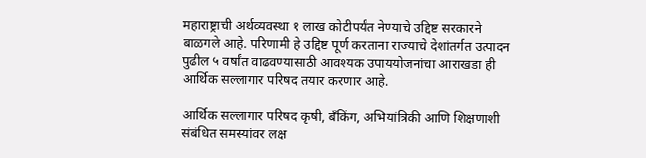महाराष्ट्राची अर्थव्यवस्था १ लाख कोटीपर्यंत नेण्याचे उद्दिष्ट सरकारने बाळगले आहे. परिणामी हे उद्दिष्ट पूर्ण करताना राज्याचे देशांतर्गत उत्पादन पुढील ५ वर्षांत वाढवण्यासाठी आवश्यक उपाययोजनांचा आराखडा ही आर्थिक सल्लागार परिषद तयार करणार आहे.

आर्थिक सल्लागार परिषद कृषी, बँकिंग, अभियांत्रिकी आणि शिक्षणाशी संबंधित समस्यांवर लक्ष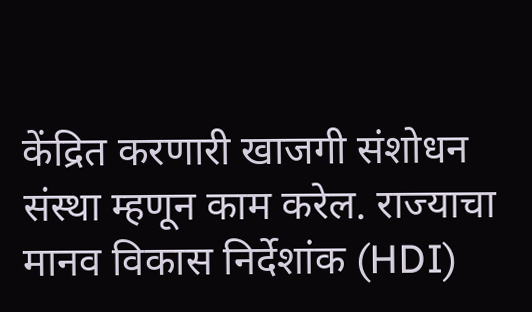केंद्रित करणारी खाजगी संशोधन संस्था म्हणून काम करेल. राज्याचा मानव विकास निर्देशांक (HDI)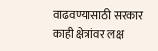वाढवण्यासाठी सरकार काही क्षेत्रांवर लक्ष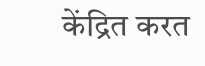केंद्रित करत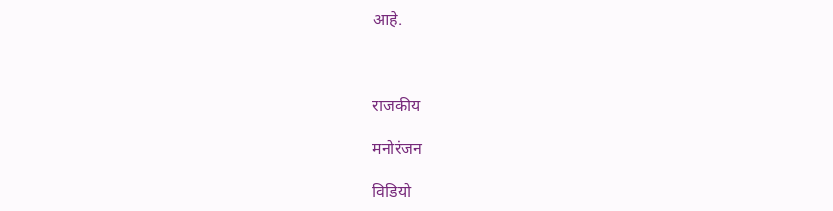आहे.



राजकीय

मनोरंजन

विडियो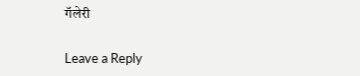गॅलेरी

Leave a Reply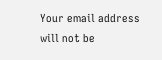Your email address will not be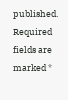published. Required fields are marked *